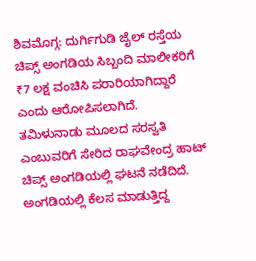ಶಿವಮೊಗ್ಗ: ದುರ್ಗಿಗುಡಿ ಜೈಲ್ ರಸ್ತೆಯ ಚಿಪ್ಸ್ ಅಂಗಡಿಯ ಸಿಬ್ಬಂದಿ ಮಾಲೀಕರಿಗೆ ₹7 ಲಕ್ಷ ವಂಚಿಸಿ ಪರಾರಿಯಾಗಿದ್ದಾರೆ ಎಂದು ಆರೋಪಿಸಲಾಗಿದೆ.
ತಮಿಳುನಾಡು ಮೂಲದ ಸರಸ್ವತಿ ಎಂಬುವರಿಗೆ ಸೇರಿದ ರಾಘವೇಂದ್ರ ಹಾಟ್ ಚಿಪ್ಸ್ ಅಂಗಡಿಯಲ್ಲಿ ಘಟನೆ ನಡೆದಿದೆ. ಅಂಗಡಿಯಲ್ಲಿ ಕೆಲಸ ಮಾಡುತ್ತಿದ್ದ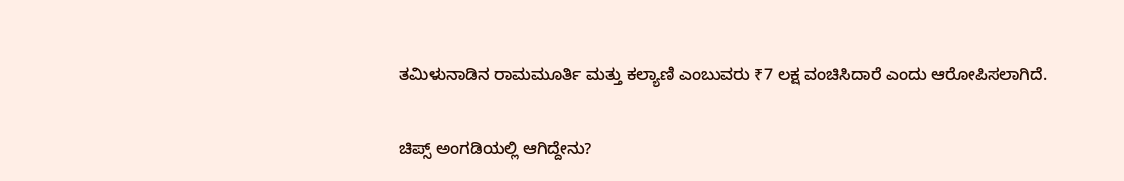ತಮಿಳುನಾಡಿನ ರಾಮಮೂರ್ತಿ ಮತ್ತು ಕಲ್ಯಾಣಿ ಎಂಬುವರು ₹7 ಲಕ್ಷ ವಂಚಿಸಿದಾರೆ ಎಂದು ಆರೋಪಿಸಲಾಗಿದೆ.

ಚಿಪ್ಸ್ ಅಂಗಡಿಯಲ್ಲಿ ಆಗಿದ್ದೇನು?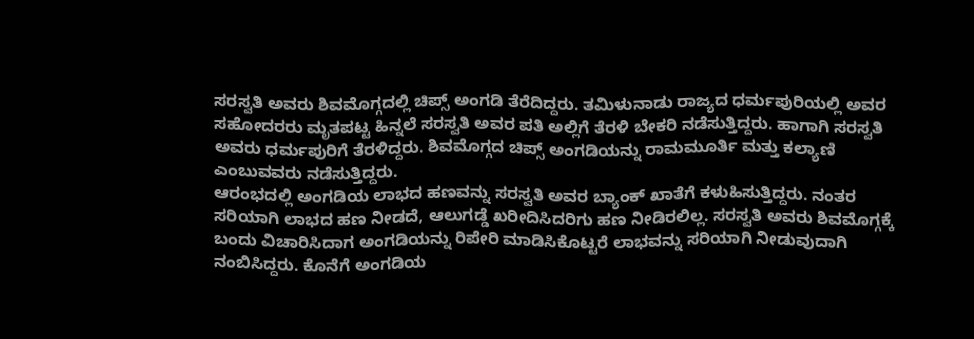ಸರಸ್ವತಿ ಅವರು ಶಿವಮೊಗ್ಗದಲ್ಲಿ ಚಿಪ್ಸ್ ಅಂಗಡಿ ತೆರೆದಿದ್ದರು. ತಮಿಳುನಾಡು ರಾಜ್ಯದ ಧರ್ಮಪುರಿಯಲ್ಲಿ ಅವರ ಸಹೋದರರು ಮೃತಪಟ್ಟ ಹಿನ್ನಲೆ ಸರಸ್ವತಿ ಅವರ ಪತಿ ಅಲ್ಲಿಗೆ ತೆರಳಿ ಬೇಕರಿ ನಡೆಸುತ್ತಿದ್ದರು. ಹಾಗಾಗಿ ಸರಸ್ವತಿ ಅವರು ಧರ್ಮಪುರಿಗೆ ತೆರಳಿದ್ದರು. ಶಿವಮೊಗ್ಗದ ಚಿಪ್ಸ್ ಅಂಗಡಿಯನ್ನು ರಾಮಮೂರ್ತಿ ಮತ್ತು ಕಲ್ಯಾಣಿ ಎಂಬುವವರು ನಡೆಸುತ್ತಿದ್ದರು.
ಆರಂಭದಲ್ಲಿ ಅಂಗಡಿಯ ಲಾಭದ ಹಣವನ್ನು ಸರಸ್ವತಿ ಅವರ ಬ್ಯಾಂಕ್ ಖಾತೆಗೆ ಕಳುಹಿಸುತ್ತಿದ್ದರು. ನಂತರ ಸರಿಯಾಗಿ ಲಾಭದ ಹಣ ನೀಡದೆ, ಆಲುಗಡ್ಡೆ ಖರೀದಿಸಿದರಿಗು ಹಣ ನೀಡಿರಲಿಲ್ಲ. ಸರಸ್ವತಿ ಅವರು ಶಿವಮೊಗ್ಗಕ್ಕೆ ಬಂದು ವಿಚಾರಿಸಿದಾಗ ಅಂಗಡಿಯನ್ನು ರಿಪೇರಿ ಮಾಡಿಸಿಕೊಟ್ಟರೆ ಲಾಭವನ್ನು ಸರಿಯಾಗಿ ನೀಡುವುದಾಗಿ ನಂಬಿಸಿದ್ದರು. ಕೊನೆಗೆ ಅಂಗಡಿಯ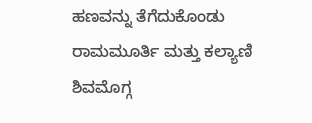ಹಣವನ್ನು ತೆಗೆದುಕೊಂಡು ರಾಮಮೂರ್ತಿ ಮತ್ತು ಕಲ್ಯಾಣಿ ಶಿವಮೊಗ್ಗ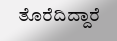ತೊರೆದಿದ್ದಾರೆ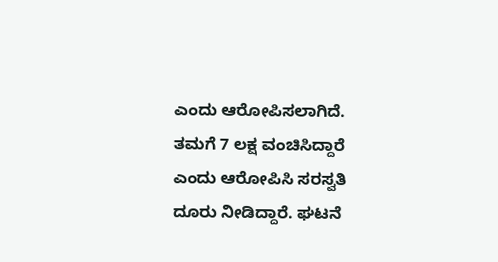ಎಂದು ಆರೋಪಿಸಲಾಗಿದೆ.
ತಮಗೆ 7 ಲಕ್ಷ ವಂಚಿಸಿದ್ದಾರೆ ಎಂದು ಆರೋಪಿಸಿ ಸರಸ್ವತಿ ದೂರು ನೀಡಿದ್ದಾರೆ. ಘಟನೆ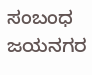ಸಂಬಂಧ ಜಯನಗರ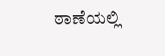ಠಾಣೆಯಲ್ಲಿ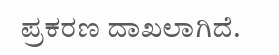ಪ್ರಕರಣ ದಾಖಲಾಗಿದೆ.